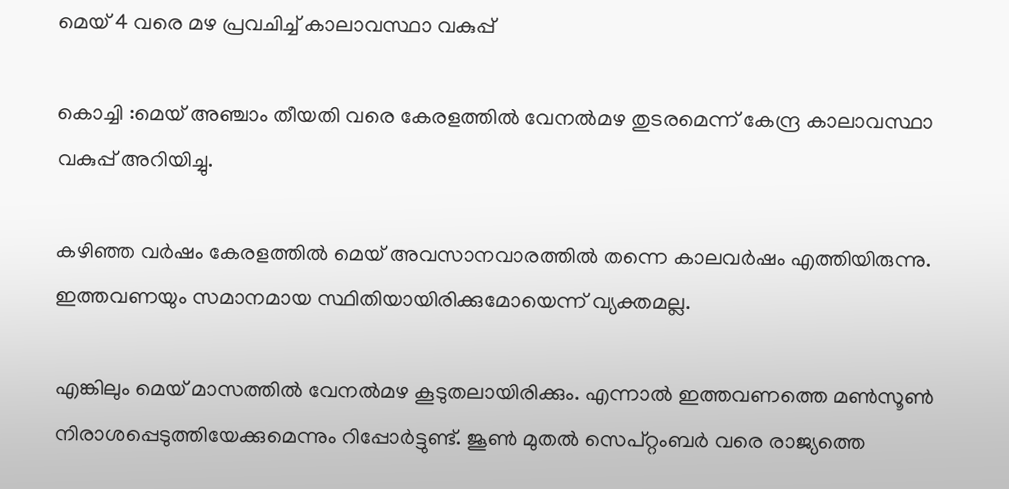മെയ് 4 വരെ മഴ പ്രവചിച്ച് കാലാവസ്ഥാ വകുപ്പ്

കൊച്ചി :മെയ് അഞ്ചാം തീയതി വരെ കേരളത്തിൽ വേനൽമഴ തുടരമെന്ന് കേന്ദ്ര കാലാവസ്ഥാ വകുപ്പ് അറിയിച്ചു.

കഴിഞ്ഞ വർഷം കേരളത്തിൽ മെയ് അവസാനവാരത്തിൽ തന്നെ കാലവർഷം എത്തിയിരുന്നു. ഇത്തവണയും സമാനമായ സ്ഥിതിയായിരിക്കുമോയെന്ന് വ്യക്തമല്ല.

എങ്കിലും മെയ് മാസത്തിൽ വേനൽമഴ കൂടുതലായിരിക്കും. എന്നാൽ ഇത്തവണത്തെ മൺസൂൺ നിരാശപ്പെടുത്തിയേക്കുമെന്നും റിപ്പോർട്ടുണ്ട്. ജൂൺ മുതൽ സെപ്റ്റംബർ വരെ രാജ്യത്തെ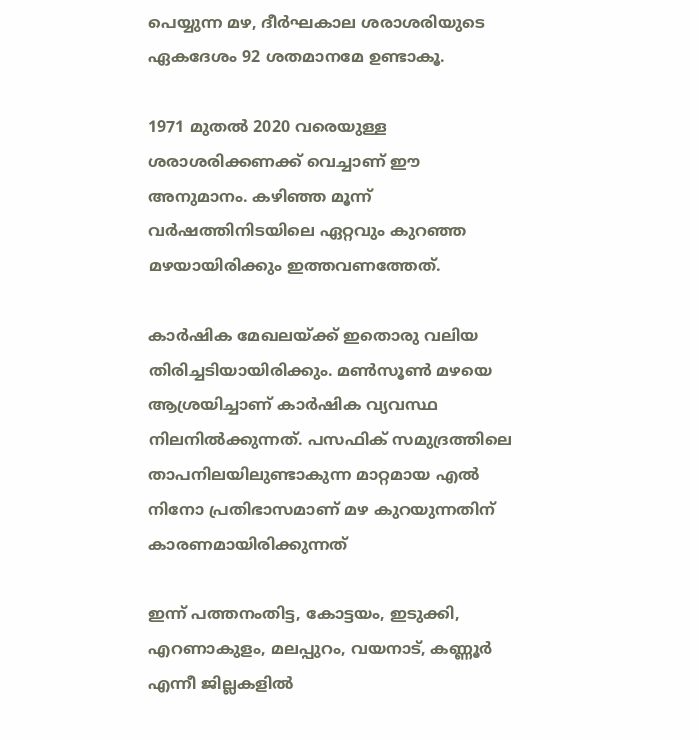പെയ്യുന്ന മഴ, ദീർഘകാല ശരാശരിയുടെ ഏകദേശം 92 ശതമാനമേ ഉണ്ടാകൂ.

1971 മുതൽ 2020 വരെയുള്ള ശരാശരിക്കണക്ക് വെച്ചാണ് ഈ അനുമാനം. കഴിഞ്ഞ മൂന്ന് വർഷത്തിനിടയിലെ ഏറ്റവും കുറഞ്ഞ മഴയായിരിക്കും ഇത്തവണത്തേത്.

കാർഷിക മേഖലയ്ക്ക് ഇതൊരു വലിയ തിരിച്ചടിയായിരിക്കും. മൺസൂൺ മഴയെ ആശ്രയിച്ചാണ് കാർഷിക വ്യവസ്ഥ നിലനിൽക്കുന്നത്. പസഫിക് സമുദ്രത്തിലെ താപനിലയിലുണ്ടാകുന്ന മാറ്റമായ എൽ നിനോ പ്രതിഭാസമാണ് മഴ കുറയുന്നതിന് കാരണമായിരിക്കുന്നത്

ഇന്ന് പത്തനംതിട്ട, കോട്ടയം, ഇടുക്കി, എറണാകുളം, മലപ്പുറം, വയനാട്, കണ്ണൂർ എന്നീ ജില്ലകളിൽ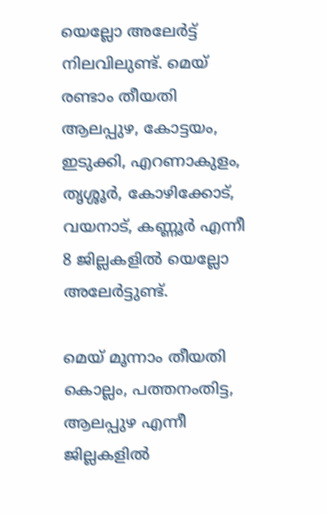യെല്ലോ അലേർട്ട് നിലവിലുണ്ട്. മെയ് രണ്ടാം തീയതി ആലപ്പുഴ, കോട്ടയം, ഇടുക്കി, എറണാകുളം, തൃശ്ശൂർ, കോഴിക്കോട്, വയനാട്, കണ്ണൂർ എന്നീ 8 ജില്ലകളിൽ യെല്ലോ അലേർട്ടുണ്ട്.

മെയ് മൂന്നാം തീയതി കൊല്ലം, പത്തനംതിട്ട, ആലപ്പുഴ എന്നീ ജില്ലകളിൽ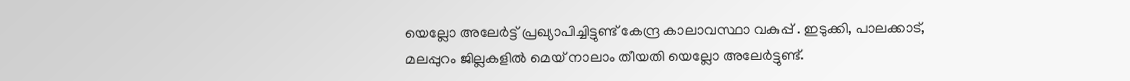യെല്ലോ അലേർട്ട് പ്രഖ്യാപിച്ചിട്ടുണ്ട് കേന്ദ്ര കാലാവസ്ഥാ വകുപ്പ് . ഇടുക്കി, പാലക്കാട്, മലപ്പുറം ജില്ലകളിൽ മെയ് നാലാം തീയതി യെല്ലോ അലേർട്ടുണ്ട്.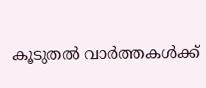കൂടുതൽ വാർത്തകൾക്ക്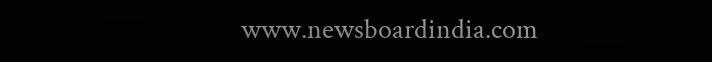www.newsboardindia.com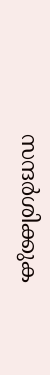സന്ദർശിക്കുക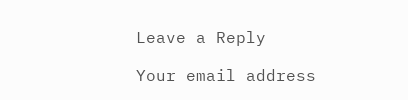Leave a Reply

Your email address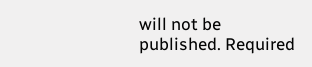will not be published. Required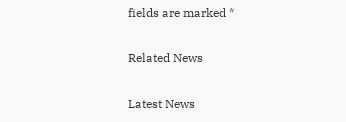fields are marked *

Related News

Latest News